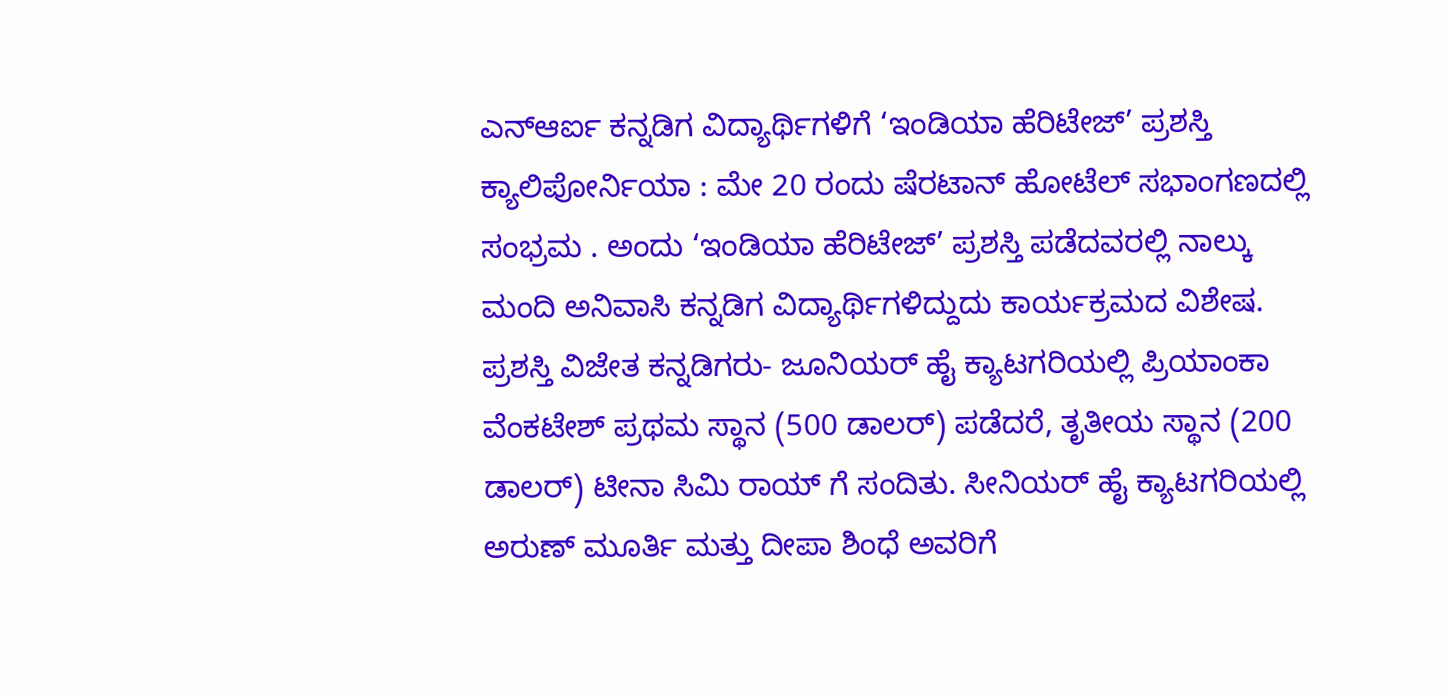ಎನ್ಆರ್ಐ ಕನ್ನಡಿಗ ವಿದ್ಯಾರ್ಥಿಗಳಿಗೆ ‘ಇಂಡಿಯಾ ಹೆರಿಟೇಜ್’ ಪ್ರಶಸ್ತಿ
ಕ್ಯಾಲಿಪೋರ್ನಿಯಾ : ಮೇ 20 ರಂದು ಷೆರಟಾನ್ ಹೋಟೆಲ್ ಸಭಾಂಗಣದಲ್ಲಿ ಸಂಭ್ರಮ . ಅಂದು ‘ಇಂಡಿಯಾ ಹೆರಿಟೇಜ್’ ಪ್ರಶಸ್ತಿ ಪಡೆದವರಲ್ಲಿ ನಾಲ್ಕು ಮಂದಿ ಅನಿವಾಸಿ ಕನ್ನಡಿಗ ವಿದ್ಯಾರ್ಥಿಗಳಿದ್ದುದು ಕಾರ್ಯಕ್ರಮದ ವಿಶೇಷ.
ಪ್ರಶಸ್ತಿ ವಿಜೇತ ಕನ್ನಡಿಗರು- ಜೂನಿಯರ್ ಹೈ ಕ್ಯಾಟಗರಿಯಲ್ಲಿ ಪ್ರಿಯಾಂಕಾ ವೆಂಕಟೇಶ್ ಪ್ರಥಮ ಸ್ಥಾನ (500 ಡಾಲರ್) ಪಡೆದರೆ, ತೃತೀಯ ಸ್ಥಾನ (200 ಡಾಲರ್) ಟೀನಾ ಸಿಮಿ ರಾಯ್ ಗೆ ಸಂದಿತು. ಸೀನಿಯರ್ ಹೈ ಕ್ಯಾಟಗರಿಯಲ್ಲಿ ಅರುಣ್ ಮೂರ್ತಿ ಮತ್ತು ದೀಪಾ ಶಿಂಧೆ ಅವರಿಗೆ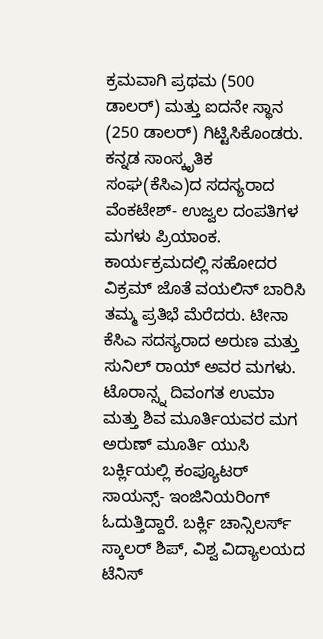ಕ್ರಮವಾಗಿ ಪ್ರಥಮ (500 ಡಾಲರ್) ಮತ್ತು ಐದನೇ ಸ್ಥಾನ (250 ಡಾಲರ್) ಗಿಟ್ಟಿಸಿಕೊಂಡರು.
ಕನ್ನಡ ಸಾಂಸ್ಕೃತಿಕ ಸಂಘ(ಕೆಸಿಎ)ದ ಸದಸ್ಯರಾದ ವೆಂಕಟೇಶ್- ಉಜ್ವಲ ದಂಪತಿಗಳ ಮಗಳು ಪ್ರಿಯಾಂಕ. ಕಾರ್ಯಕ್ರಮದಲ್ಲಿ ಸಹೋದರ ವಿಕ್ರಮ್ ಜೊತೆ ವಯಲಿನ್ ಬಾರಿಸಿ ತಮ್ಮ ಪ್ರತಿಭೆ ಮೆರೆದರು. ಟೀನಾ ಕೆಸಿಎ ಸದಸ್ಯರಾದ ಅರುಣ ಮತ್ತು ಸುನಿಲ್ ರಾಯ್ ಅವರ ಮಗಳು. ಟೊರಾನ್ಸ್ನ ದಿವಂಗತ ಉಮಾ ಮತ್ತು ಶಿವ ಮೂರ್ತಿಯವರ ಮಗ ಅರುಣ್ ಮೂರ್ತಿ ಯುಸಿ ಬರ್ಕ್ಲಿಯಲ್ಲಿ ಕಂಪ್ಯೂಟರ್ ಸಾಯನ್ಸ್- ಇಂಜಿನಿಯರಿಂಗ್ ಓದುತ್ತಿದ್ದಾರೆ. ಬರ್ಕ್ಲಿ ಚಾನ್ಸಿಲರ್ಸ್ ಸ್ಕಾಲರ್ ಶಿಪ್, ವಿಶ್ವ ವಿದ್ಯಾಲಯದ ಟೆನಿಸ್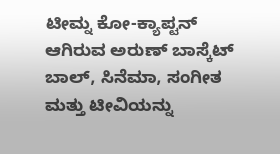ಟೀಮ್ನ ಕೋ-ಕ್ಯಾಪ್ಟನ್ ಆಗಿರುವ ಅರುಣ್ ಬಾಸ್ಕೆಟ್ ಬಾಲ್, ಸಿನೆಮಾ, ಸಂಗೀತ ಮತ್ತು ಟೀವಿಯನ್ನು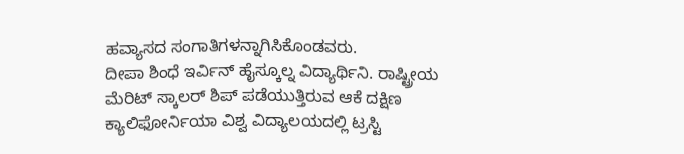ಹವ್ಯಾಸದ ಸಂಗಾತಿಗಳನ್ನಾಗಿಸಿಕೊಂಡವರು.
ದೀಪಾ ಶಿಂಧೆ ಇರ್ವಿನ್ ಹೈಸ್ಕೂಲ್ನ ವಿದ್ಯಾರ್ಥಿನಿ. ರಾಷ್ಟ್ರೀಯ ಮೆರಿಟ್ ಸ್ಕಾಲರ್ ಶಿಪ್ ಪಡೆಯುತ್ತಿರುವ ಆಕೆ ದಕ್ಷಿಣ ಕ್ಯಾಲಿಫೋರ್ನಿಯಾ ವಿಶ್ವ ವಿದ್ಯಾಲಯದಲ್ಲಿ ಟ್ರಸ್ಟಿ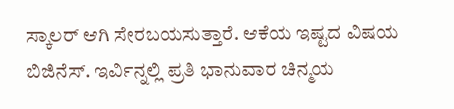ಸ್ಕಾಲರ್ ಆಗಿ ಸೇರಬಯಸುತ್ತಾರೆ. ಆಕೆಯ ಇಷ್ಟದ ವಿಷಯ ಬಿಜಿನೆಸ್. ಇರ್ವಿನ್ನಲ್ಲಿ ಪ್ರತಿ ಭಾನುವಾರ ಚಿನ್ಮಯ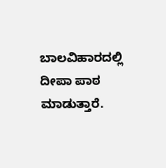ಬಾಲವಿಹಾರದಲ್ಲಿ ದೀಪಾ ಪಾಠ ಮಾಡುತ್ತಾರೆ.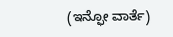(ಇನ್ಫೋ ವಾರ್ತೆ)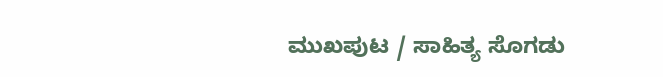ಮುಖಪುಟ / ಸಾಹಿತ್ಯ ಸೊಗಡು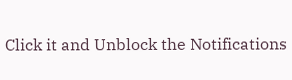Click it and Unblock the Notifications